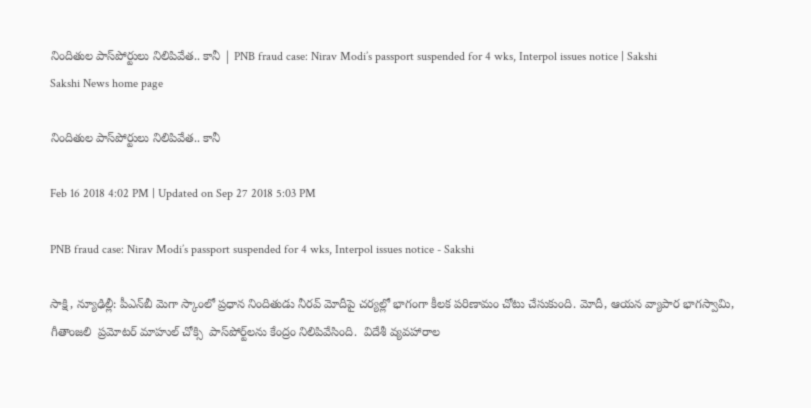నిందితుల పాస్‌పోర్టులు నిలిపివేత.. కానీ | PNB fraud case: Nirav Modi’s passport suspended for 4 wks, Interpol issues notice | Sakshi
Sakshi News home page

నిందితుల పాస్‌పోర్టులు నిలిపివేత.. కానీ

Feb 16 2018 4:02 PM | Updated on Sep 27 2018 5:03 PM

PNB fraud case: Nirav Modi’s passport suspended for 4 wks, Interpol issues notice - Sakshi

సాక్షి, న్యూఢిల్లీ: పీఎన్‌బీ మెగా స్కాంలో ప్రధాన నిందితుడు నీరవ్‌ మోదీపై చర్యల్లో భాగంగా కీలక పరిణామం చోటు చేసుకుంది. మోదీ, ఆయన వ్యాపార భాగస్వామి, గీతాంజలి  ప్రమోటర్‌ మాహుల్ చోక్సి  పాస్‌పోర్ట్‌లను కేంద్రం నిలిపివేసింది.  విదేశీ వ్యవహారాల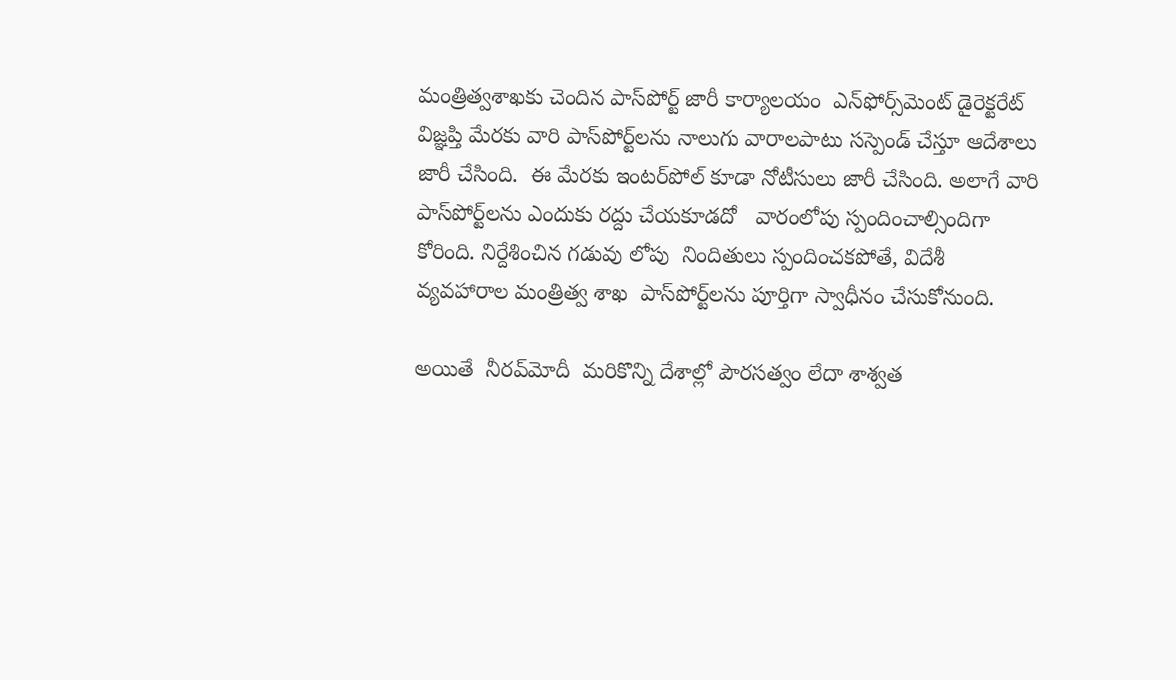మంత్రిత్వశాఖకు చెందిన పాస్‌పోర్ట్‌ జారీ కార్యాలయం  ఎన్‌ఫోర్స్‌మెంట్‌ డైరెక్టరేట్‌ విజ్ఞప్తి మేరకు వారి పాస్‌పోర్ట్‌లను నాలుగు వారాలపాటు సస్పెండ్‌ చేస్తూ ఆదేశాలు జారీ చేసింది.  ఈ మేరకు ఇంటర్‌పోల్‌ కూడా నోటీసులు జారీ చేసింది. అలాగే వారి పాస్‌పోర్ట్‌లను ఎందుకు రద్దు చేయకూడదో   వారంలోపు స్పందించాల్సిందిగా  కోరింది. నిర్దేశించిన గడువు లోపు  నిందితులు స్పందించకపోతే, విదేశీ వ్యవహారాల మంత్రిత్వ శాఖ  పాస్‌పోర్ట్‌లను పూర్తిగా స్వాధీనం చేసుకోనుంది.

అయితే  నీరవ్‌మోదీ  మరికొన్ని దేశాల్లో పౌరసత్వం లేదా శాశ్వత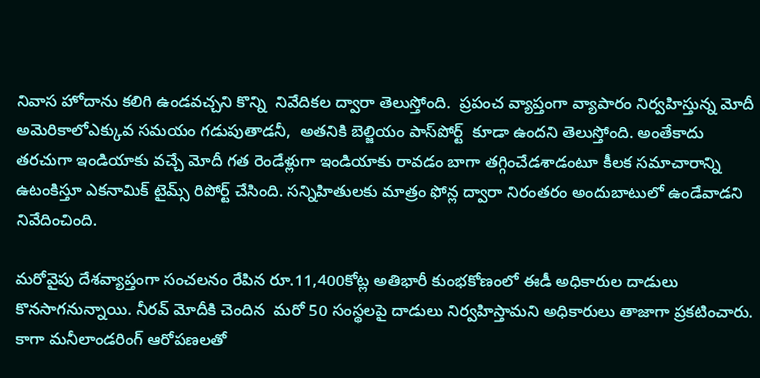నివాస హోదాను కలిగి ఉండవచ్చని కొన్ని  నివేదికల ద్వారా తెలుస్తోంది.  ప్రపంచ వ్యాప్తంగా వ్యాపారం నిర్వహిస్తున్న మోదీ అమెరికాలోఎక్కువ సమయం గడుపుతాడనీ,  అతనికి బెల్జియం పాస్‌పోర్ట్‌  కూడా ఉందని తెలుస్తోంది. అంతేకాదు తరచుగా ఇండియాకు వచ్చే మోదీ గత రెండేళ్లుగా ఇండియాకు రావడం బాగా తగ్గించేడశాడంటూ కీలక సమాచారాన్ని ఉటంకిస్తూ ఎకనామిక్‌ టైమ్స్‌ రిపోర్ట్‌ చేసింది. సన్నిహితులకు మాత్రం ఫోన్ల ద్వారా నిరంతరం అందుబాటులో ఉండేవాడని నివేదించింది.

మరోవైపు దేశవ్యాప్తంగా సంచలనం రేపిన రూ.11,400కోట్ల అతిభారీ కుంభకోణంలో ఈడీ అధికారుల దాడులు కొనసాగనున్నాయి. నీరవ్‌ మోదీకి చెందిన  మరో 50 సంస్థలపై దాడులు నిర్వహిస్తామని అధికారులు తాజాగా ప్రకటించారు.   కాగా మనీలాండరింగ్‌ ఆరోపణలతో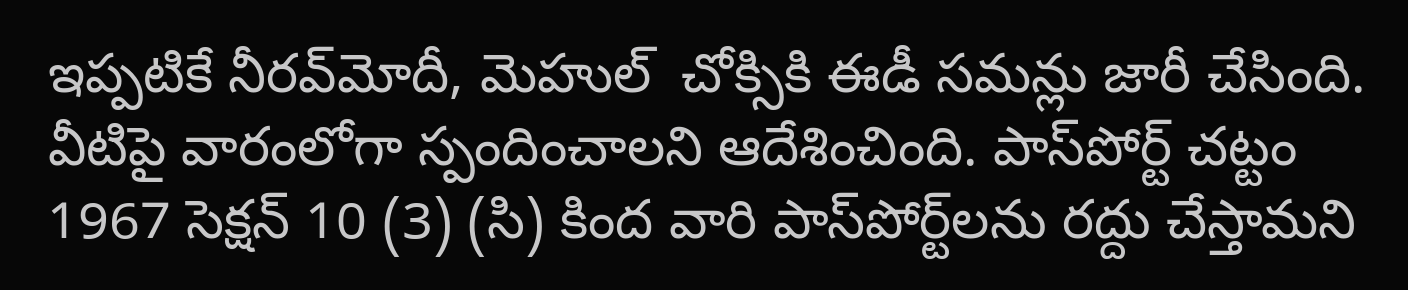ఇప్పటికే నీరవ్‌మోదీ, మెహుల్‌  చోక్సికి ఈడీ సమన్లు జారీ చేసింది. వీటిపై వారంలోగా స్పందించాలని ఆదేశించింది. పాస్‌పోర్ట్‌ చట్టం 1967 సెక్షన్ 10 (3) (సి) కింద వారి పాస్‌పోర్ట్‌లను రద్దు చేస్తామని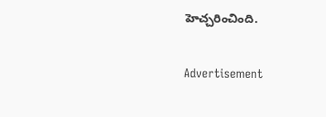హెచ్చరించింది.

Advertisement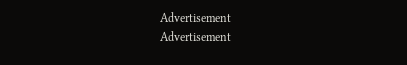Advertisement
Advertisement